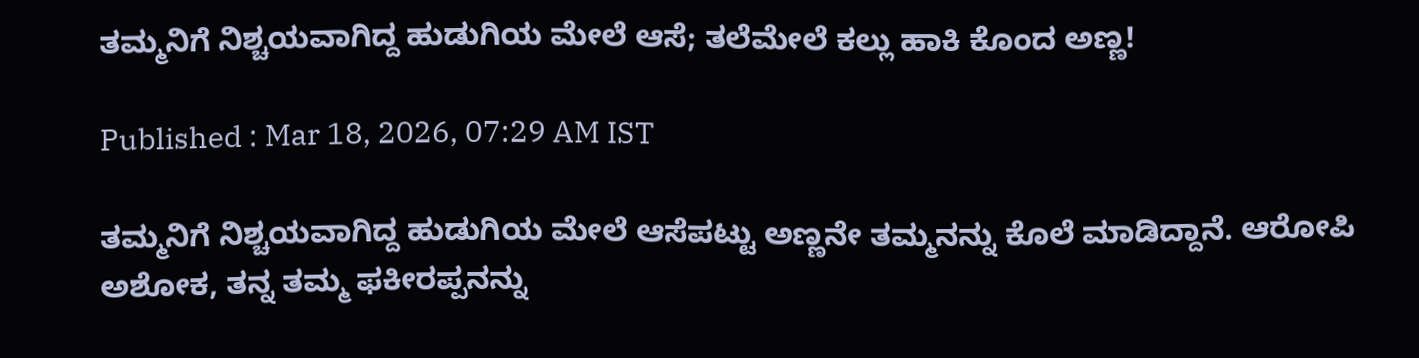ತಮ್ಮನಿಗೆ ನಿಶ್ಚಯವಾಗಿದ್ದ ಹುಡುಗಿಯ ಮೇಲೆ ಆಸೆ; ತಲೆಮೇಲೆ ಕಲ್ಲು ಹಾಕಿ ಕೊಂದ ಅಣ್ಣ!

Published : Mar 18, 2026, 07:29 AM IST

ತಮ್ಮನಿಗೆ ನಿಶ್ಚಯವಾಗಿದ್ದ ಹುಡುಗಿಯ ಮೇಲೆ ಆಸೆಪಟ್ಟು ಅಣ್ಣನೇ ತಮ್ಮನನ್ನು ಕೊಲೆ ಮಾಡಿದ್ದಾನೆ. ಆರೋಪಿ ಅಶೋಕ, ತನ್ನ ತಮ್ಮ ಫಕೀರಪ್ಪನನ್ನು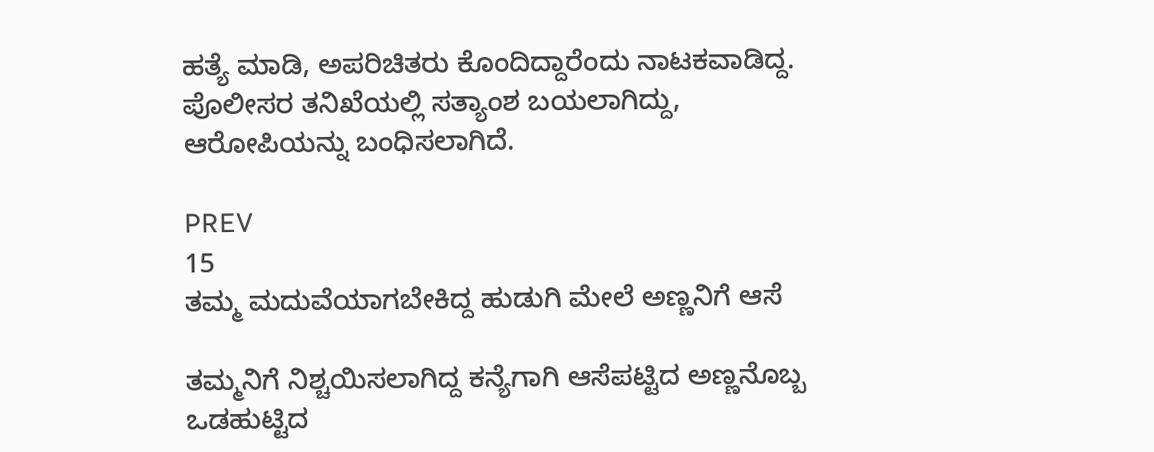ಹತ್ಯೆ ಮಾಡಿ, ಅಪರಿಚಿತರು ಕೊಂದಿದ್ದಾರೆಂದು ನಾಟಕವಾಡಿದ್ದ. ಪೊಲೀಸರ ತನಿಖೆಯಲ್ಲಿ ಸತ್ಯಾಂಶ ಬಯಲಾಗಿದ್ದು, ಆರೋಪಿಯನ್ನು ಬಂಧಿಸಲಾಗಿದೆ.

PREV
15
ತಮ್ಮ ಮದುವೆಯಾಗಬೇಕಿದ್ದ ಹುಡುಗಿ ಮೇಲೆ ಅಣ್ಣನಿಗೆ ಆಸೆ

ತಮ್ಮನಿಗೆ ನಿಶ್ಚಯಿಸಲಾಗಿದ್ದ ಕನ್ಯೆಗಾಗಿ ಆಸೆಪಟ್ಟಿದ ಅಣ್ಣನೊಬ್ಬ ಒಡಹುಟ್ಟಿದ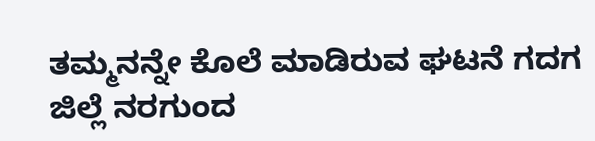ತಮ್ಮನನ್ನೇ ಕೊಲೆ ಮಾಡಿರುವ ಘಟನೆ ಗದಗ ಜಿಲ್ಲೆ ನರಗುಂದ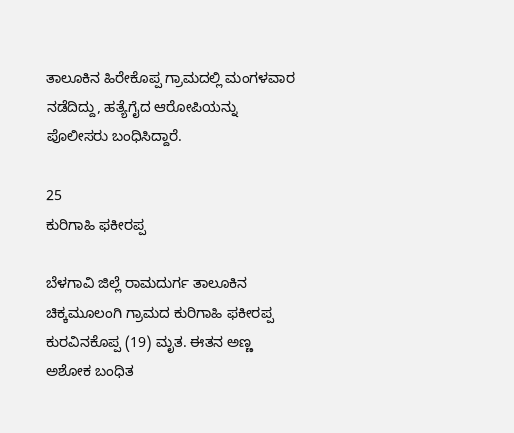ತಾಲೂಕಿನ ಹಿರೇಕೊಪ್ಪ ಗ್ರಾಮದಲ್ಲಿ ಮಂಗಳವಾರ ನಡೆದಿದ್ದು, ಹತ್ಯೆಗೈದ ಆರೋಪಿಯನ್ನು ಪೊಲೀಸರು ಬಂಧಿಸಿದ್ದಾರೆ.

25
ಕುರಿಗಾಹಿ ಫಕೀರಪ್ಪ

ಬೆಳಗಾವಿ ಜಿಲ್ಲೆ ರಾಮದುರ್ಗ ತಾಲೂಕಿನ ಚಿಕ್ಕಮೂಲಂಗಿ ಗ್ರಾಮದ ಕುರಿಗಾಹಿ ಫಕೀರಪ್ಪ ಕುರವಿನಕೊಪ್ಪ (19) ಮೃತ. ಈತನ ಅಣ್ಣ ಅಶೋಕ ಬಂಧಿತ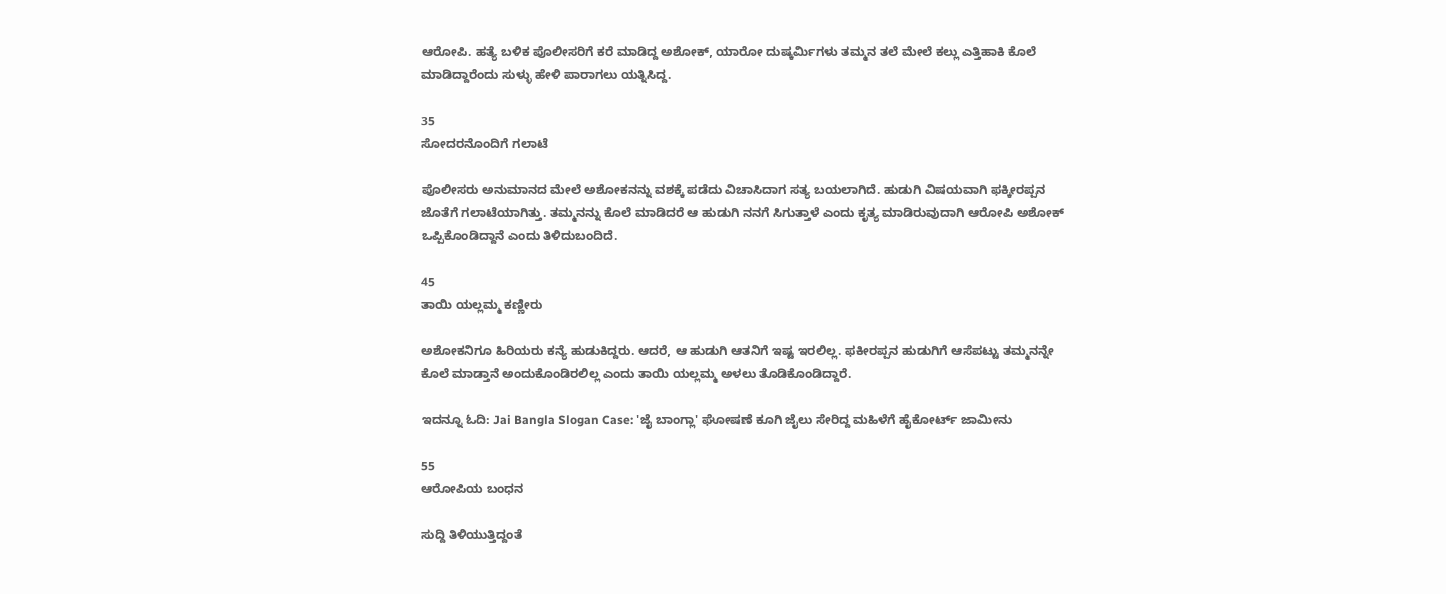ಆರೋಪಿ. ಹತ್ಯೆ ಬಳಿಕ ಪೊಲೀಸರಿಗೆ ಕರೆ ಮಾಡಿದ್ದ ಅಶೋಕ್, ಯಾರೋ ದುಷ್ಕರ್ಮಿಗಳು ತಮ್ಮನ ತಲೆ ಮೇಲೆ ಕಲ್ಲು ಎತ್ತಿಹಾಕಿ ಕೊಲೆ ಮಾಡಿದ್ದಾರೆಂದು ಸುಳ್ಳು ಹೇಳಿ ಪಾರಾಗಲು ಯತ್ನಿಸಿದ್ದ.

35
ಸೋದರನೊಂದಿಗೆ ಗಲಾಟೆ

ಪೊಲೀಸರು ಅನುಮಾನದ ಮೇಲೆ ಅಶೋಕನನ್ನು ವಶಕ್ಕೆ ಪಡೆದು ವಿಚಾಸಿದಾಗ ಸತ್ಯ ಬಯಲಾಗಿದೆ. ಹುಡುಗಿ ವಿಷಯವಾಗಿ ಫಕ್ಕೀರಪ್ಪನ ಜೊತೆಗೆ ಗಲಾಟೆಯಾಗಿತ್ತು. ತಮ್ಮನನ್ನು ಕೊಲೆ ಮಾಡಿದರೆ ಆ ಹುಡುಗಿ ನನಗೆ ಸಿಗುತ್ತಾಳೆ ಎಂದು ಕೃತ್ಯ ಮಾಡಿರುವುದಾಗಿ ಆರೋಪಿ ಅಶೋಕ್ ಒಪ್ಪಿಕೊಂಡಿದ್ದಾನೆ ಎಂದು ತಿಳಿದುಬಂದಿದೆ.

45
ತಾಯಿ ಯಲ್ಲಮ್ಮ ಕಣ್ಣೀರು

ಅಶೋಕನಿಗೂ ಹಿರಿಯರು ಕನ್ಯೆ ಹುಡುಕಿದ್ದರು. ಆದರೆ, ಆ ಹುಡುಗಿ ಆತನಿಗೆ ಇಷ್ಟ ಇರಲಿಲ್ಲ. ಫಕೀರಪ್ಪನ ಹುಡುಗಿಗೆ ಆಸೆಪಟ್ಟು ತಮ್ಮನನ್ನೇ ಕೊಲೆ ಮಾಡ್ತಾನೆ ಅಂದುಕೊಂಡಿರಲಿಲ್ಲ ಎಂದು ತಾಯಿ ಯಲ್ಲಮ್ಮ ಅಳಲು ತೊಡಿಕೊಂಡಿದ್ದಾರೆ.

ಇದನ್ನೂ ಓದಿ: Jai Bangla Slogan Case: 'ಜೈ ಬಾಂಗ್ಲಾ' ಘೋಷಣೆ ಕೂಗಿ ಜೈಲು ಸೇರಿದ್ದ ಮಹಿಳೆಗೆ ಹೈಕೋರ್ಟ್ ಜಾಮೀನು

55
ಆರೋಪಿಯ ಬಂಧನ

ಸುದ್ದಿ ತಿಳಿಯುತ್ತಿದ್ದಂತೆ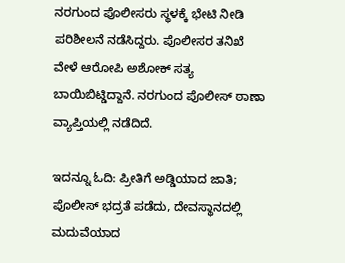ನರಗುಂದ ಪೊಲೀಸರು ಸ್ಥಳಕ್ಕೆ ಭೇಟಿ ನೀಡಿ ಪರಿಶೀಲನೆ ನಡೆಸಿದ್ದರು. ಪೊಲೀಸರ ತನಿಖೆ ವೇಳೆ ಆರೋಪಿ ಅಶೋಕ್ ಸತ್ಯ ಬಾಯಿಬಿಟ್ಡಿದ್ದಾನೆ. ನರಗುಂದ ಪೊಲೀಸ್ ಠಾಣಾ ವ್ಯಾಪ್ತಿಯಲ್ಲಿ ನಡೆದಿದೆ.

ಇದನ್ನೂ ಓದಿ: ಪ್ರೀತಿಗೆ ಅಡ್ಡಿಯಾದ ಜಾತಿ; ಪೊಲೀಸ್‌ ಭದ್ರತೆ ಪಡೆದು, ದೇವಸ್ಥಾನದಲ್ಲಿ ಮದುವೆಯಾದ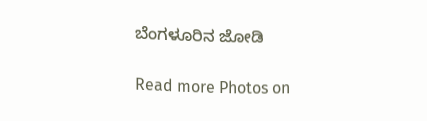ಬೆಂಗಳೂರಿನ ಜೋಡಿ

Read more Photos on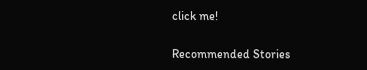click me!

Recommended Stories